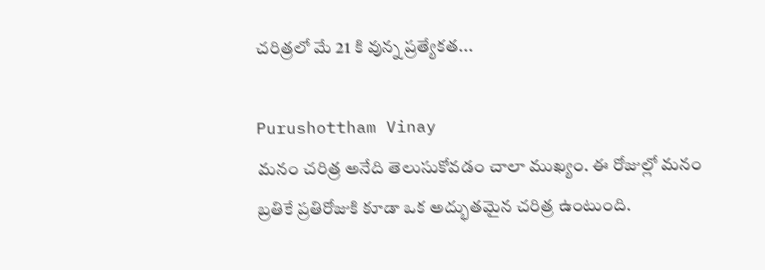చరిత్రలో మే 21 కి వున్న ప్రత్యేకత...

Purushottham Vinay
మనం చరిత్ర అనేది తెలుసుకోవడం చాలా ముఖ్యం. ఈ రోజుల్లో మనం బ్రతికే ప్రతిరోజుకి కూడా ఒక అద్భుతమైన చరిత్ర ఉంటుంది.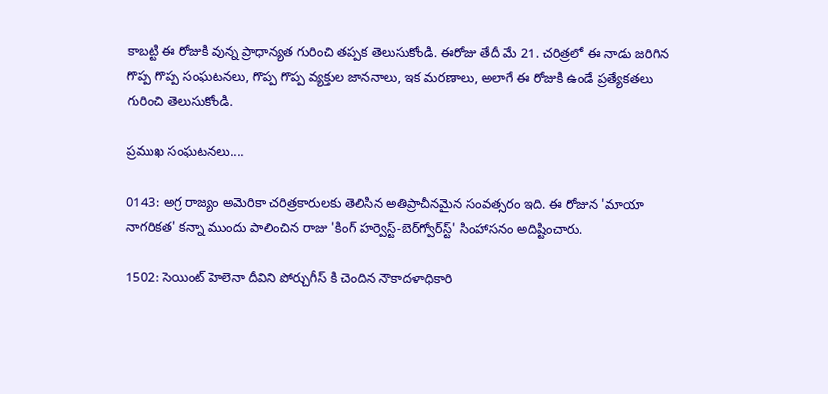కాబట్టి ఈ రోజుకి వున్న ప్రాధాన్యత గురించి తప్పక తెలుసుకోండి. ఈరోజు తేదీ మే 21. చరిత్రలో ఈ నాడు జరిగిన గొప్ప గొప్ప సంఘటనలు, గొప్ప గొప్ప వ్యక్తుల జాననాలు, ఇక మరణాలు, అలాగే ఈ రోజుకి ఉండే ప్రత్యేకతలు గురించి తెలుసుకోండి.

ప్రముఖ సంఘటనలు....

0143: అగ్ర రాజ్యం అమెరికా చరిత్రకారులకు తెలిసిన అతిప్రాచీనమైన సంవత్సరం ఇది. ఈ రోజున 'మాయా నాగరికత' కన్నా ముందు పాలించిన రాజు 'కింగ్ హర్వెస్ట్-బెర్‌గ్వోర్‌స్ట్' సింహాసనం అదిష్టించారు.

1502: సెయింట్ హెలెనా దీవిని పోర్చుగీస్ కి చెందిన నౌకాదళాధికారి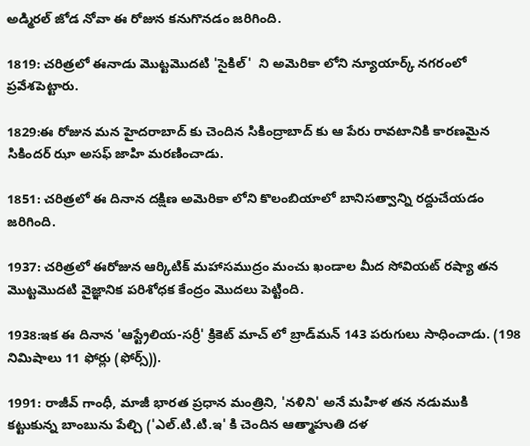అడ్మిరల్ జోడ నోవా ఈ రోజున కనుగొనడం జరిగింది.

1819: చరిత్రలో ఈనాడు మొట్టమొదటి 'సైకిల్'  ని అమెరికా లోని న్యూయార్క్ నగరంలో ప్రవేశపెట్టారు.

1829:ఈ రోజున మన హైదరాబాద్ కు చెందిన సికింద్రాబాద్ కు ఆ పేరు రావటానికి కారణమైన సికిందర్ ఝా అసఫ్ జాహి మరణించాడు.

1851: చరిత్రలో ఈ దినాన దక్షిణ అమెరికా లోని కొలంబియాలో బానిసత్వాన్ని రద్దుచేయడం జరిగింది.

1937: చరిత్రలో ఈరోజున ఆర్కిటిక్ మహాసముద్రం మంచు ఖండాల మీద సోవియట్ రష్యా తన మొట్టమొదటి వైజ్ఞానిక పరిశోధక కేంద్రం మొదలు పెట్టింది.

1938:ఇక ఈ దినాన 'ఆస్ట్రేలియ-సర్రీ' క్రికెట్ మాచ్ లో బ్రాడ్‌మన్ 143 పరుగులు సాధించాడు. (198 నిమిషాలు 11 ఫోర్లు (ఫోర్స్)).

1991: రాజీవ్ గాంధీ, మాజీ భారత ప్రధాన మంత్రిని, 'నళిని' అనే మహిళ తన నడుముకి కట్టుకున్న బాంబును పేల్చి ('ఎల్.టి.టి.ఇ' కి చెందిన ఆత్మాహుతి దళ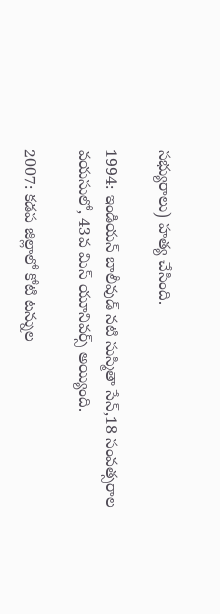సభ్యురాలు) హత్య చేసింది.

1994: ఇండియన్ బాలీవుడ్ నటి సుస్మితా సేన్,18 సంవత్సరాల వయసులో, 43వ మిస్ యూనివర్స్ అయ్యింది.

2007: కడప జిల్లాలో కోటి టన్నుల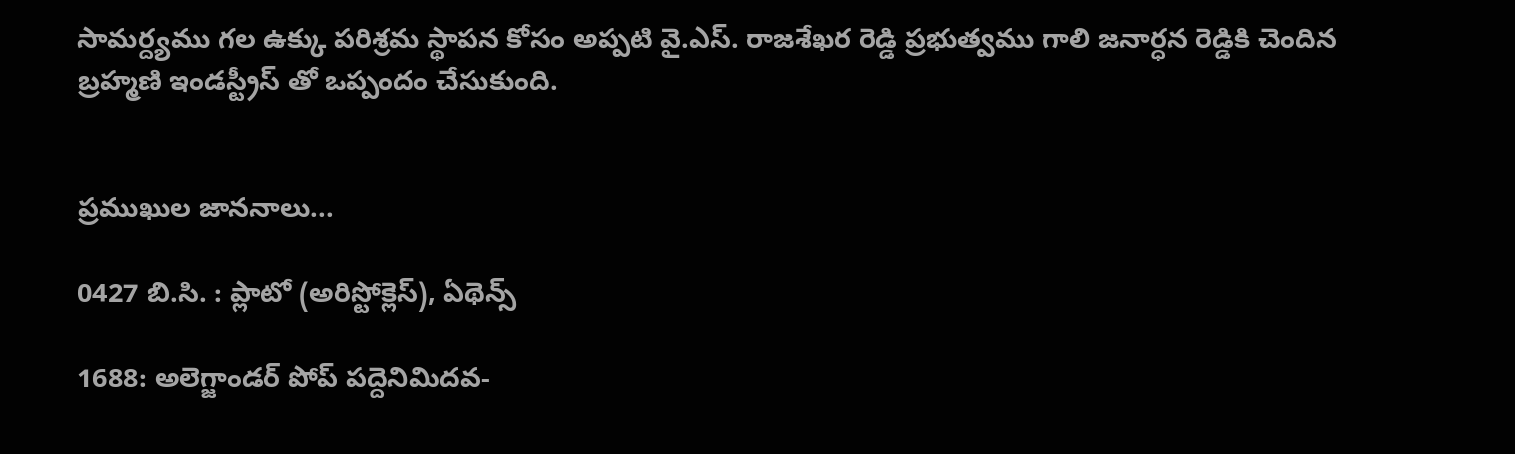సామర్ద్యము గల ఉక్కు పరిశ్రమ స్థాపన కోసం అప్పటి వై.ఎస్. రాజశేఖర రెడ్డి ప్రభుత్వము గాలి జనార్ధన రెడ్డికి చెందిన బ్రహ్మణి ఇండస్ట్రీస్ తో ఒప్పందం చేసుకుంది.


ప్రముఖుల జాననాలు...

0427 బి.సి. : ప్లాటో (అరిస్టోక్లెస్), ఏథెన్స్

1688: అలెగ్జాండర్ పోప్ పద్దెనిమిదవ-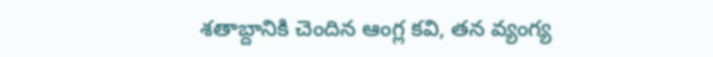శతాబ్దానికి చెందిన ఆంగ్ల కవి, తన వ్యంగ్య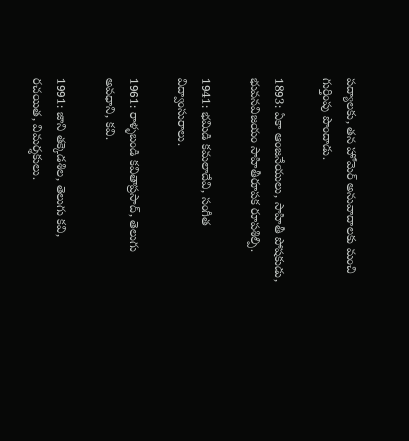పద్యాలకు, తన హోమెర్ అనువాదాలకు మంచి గుర్తింపు పొందాడు.

1893: ఏకా ఆంజనేయులు, సాహితీ పోషకుడు, భువనవిజయం సాహితీరూపక రూపశిల్పి.

1941: భమిడి కమలాదేవి, సంగీత విద్వాంసురాలు.

1961: రాళ్ళబండి కవితాప్రసాద్, తెలుగు అవధాని, కవి.

1991: జాని తక్కెడశిల, తెలుగు కవి, రచయిత, విమర్శకులు.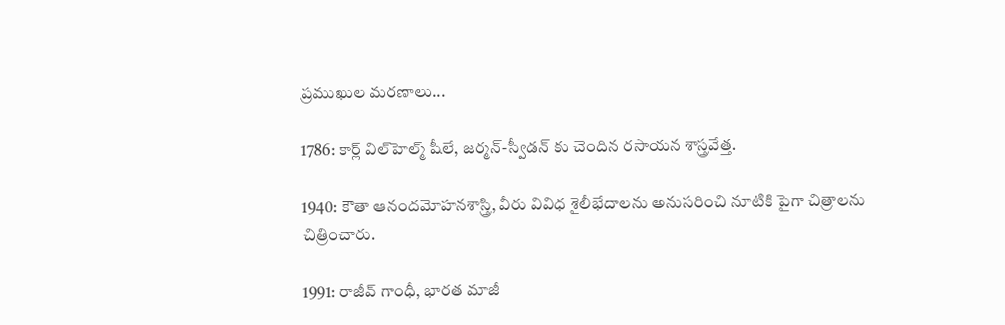ప్రముఖుల మరణాలు...

1786: కార్ల్ విల్‌హెల్మ్‌ షీలే, జర్మన్-స్వీడన్ కు చెందిన రసాయన శాస్త్రవేత్త.

1940: కౌతా ఆనందమోహనశాస్త్రి, వీరు వివిధ శైలీభేదాలను అనుసరించి నూటికి పైగా చిత్రాలను చిత్రించారు.

1991: రాజీవ్ గాంధీ, భారత మాజీ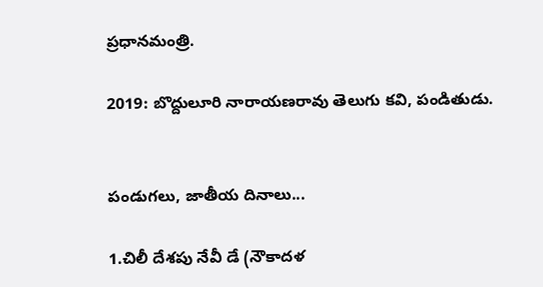ప్రధానమంత్రి.

2019: బొద్దులూరి నారాయణరావు తెలుగు కవి, పండితుడు.


పండుగలు, జాతీయ దినాలు...

1.చిలీ దేశపు నేవీ డే (నౌకాదళ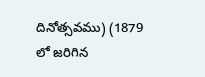దినోత్సవము) (1879 లో జరిగిన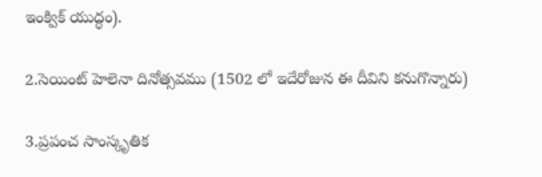ఇంక్విక్ యుద్ధం).

2.సెయింట్ హెలెనా దినోత్సవము (1502 లో ఇదేరోజున ఈ దీవిని కనుగొన్నారు)

3.ప్రపంచ సాంస్కృతిక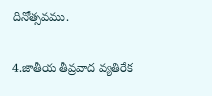దినోత్సవము.

4.జాతీయ తీవ్రవాద వ్యతిరేక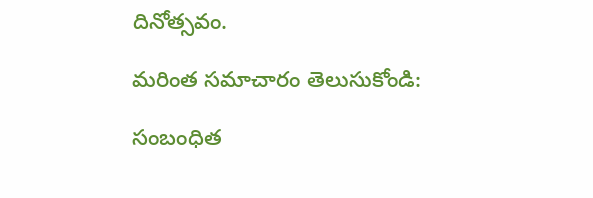దినోత్సవం.

మరింత సమాచారం తెలుసుకోండి:

సంబంధిత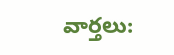వార్తలు: